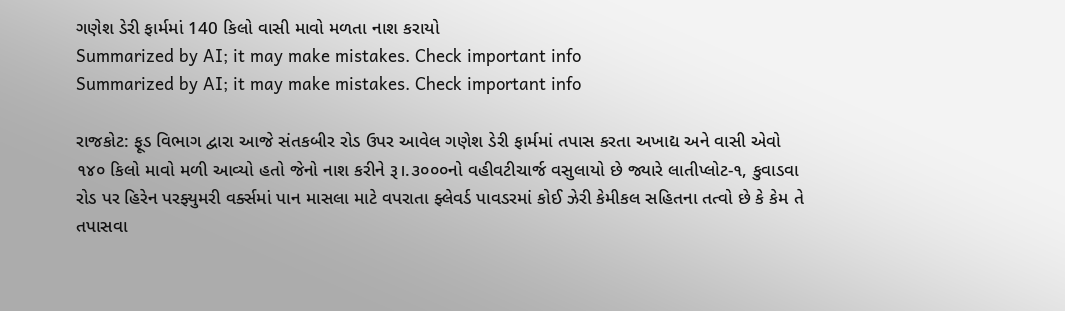ગણેશ ડેરી ફાર્મમાં 140 કિલો વાસી માવો મળતા નાશ કરાયો
Summarized by AI; it may make mistakes. Check important info
Summarized by AI; it may make mistakes. Check important info

રાજકોટ: ફૂડ વિભાગ દ્વારા આજે સંતકબીર રોડ ઉપર આવેલ ગણેશ ડેરી ફાર્મમાં તપાસ કરતા અખાદ્ય અને વાસી એવો ૧૪૦ કિલો માવો મળી આવ્યો હતો જેનો નાશ કરીને રૂ।.૩૦૦૦નો વહીવટીચાર્જ વસુલાયો છે જ્યારે લાતીપ્લોટ-૧, કુવાડવા રોડ પર હિરેન પરફ્યુમરી વર્ક્સમાં પાન માસલા માટે વપરાતા ફ્લેવર્ડ પાવડરમાં કોઈ ઝેરી કેમીકલ સહિતના તત્વો છે કે કેમ તે તપાસવા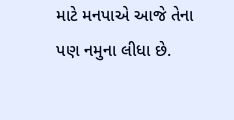માટે મનપાએ આજે તેના પણ નમુના લીધા છે.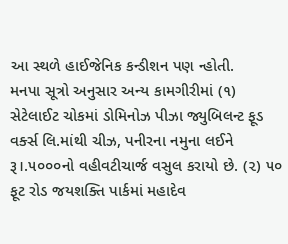આ સ્થળે હાઈજેનિક કન્ડીશન પણ ન્હોતી.
મનપા સૂત્રો અનુસાર અન્ય કામગીરીમાં (૧) સેટેલાઈટ ચોકમાં ડોમિનોઝ પીઝા જ્યુબિલન્ટ ફૂડ વર્ક્સ લિ.માંથી ચીઝ, પનીરના નમુના લઈને રૂ।.૫૦૦૦નો વહીવટીચાર્જ વસુલ કરાયો છે. (૨) ૫૦ ફૂટ રોડ જયશક્તિ પાર્કમાં મહાદેવ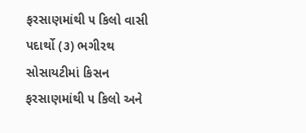ફરસાણમાંથી ૫ કિલો વાસી પદાર્થો (૩) ભગીરથ સોસાયટીમાં કિસન ફરસાણમાંથી ૫ કિલો અને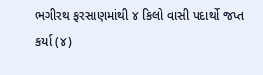ભગીરથ ફરસાણમાંથી ૪ કિલો વાસી પદાર્થો જપ્ત કર્યા (૪)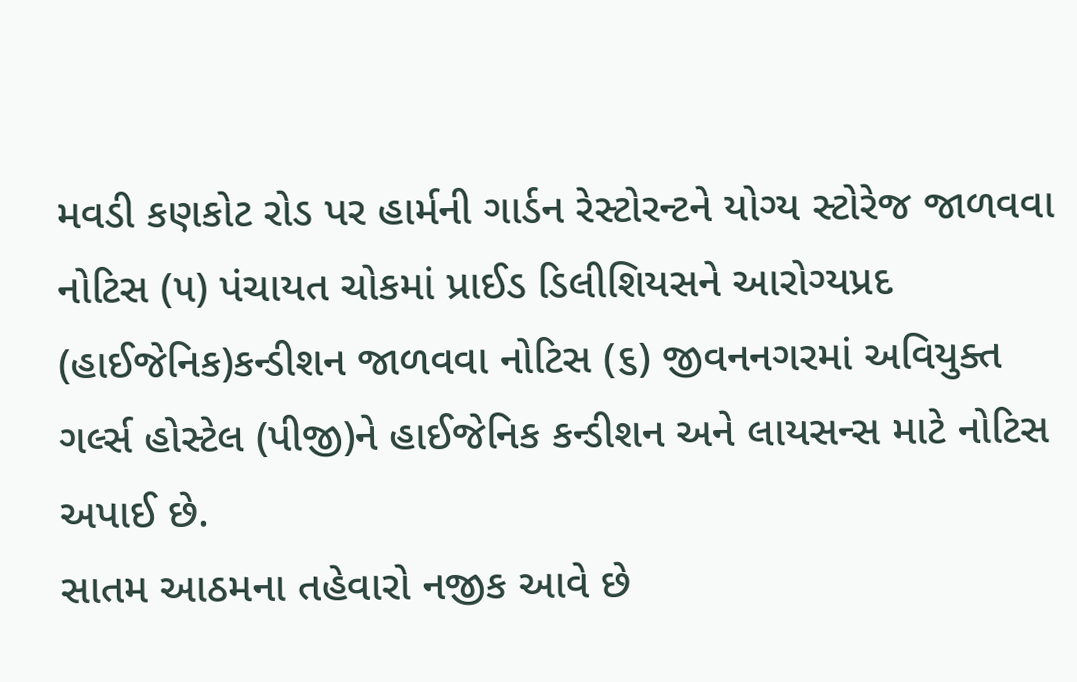મવડી કણકોટ રોડ પર હાર્મની ગાર્ડન રેસ્ટોરન્ટને યોગ્ય સ્ટોરેજ જાળવવા નોટિસ (૫) પંચાયત ચોકમાં પ્રાઈડ ડિલીશિયસને આરોગ્યપ્રદ (હાઈજેનિક)કન્ડીશન જાળવવા નોટિસ (૬) જીવનનગરમાં અવિયુક્ત ગર્લ્સ હોસ્ટેલ (પીજી)ને હાઈજેનિક કન્ડીશન અને લાયસન્સ માટે નોટિસ અપાઈ છે.
સાતમ આઠમના તહેવારો નજીક આવે છે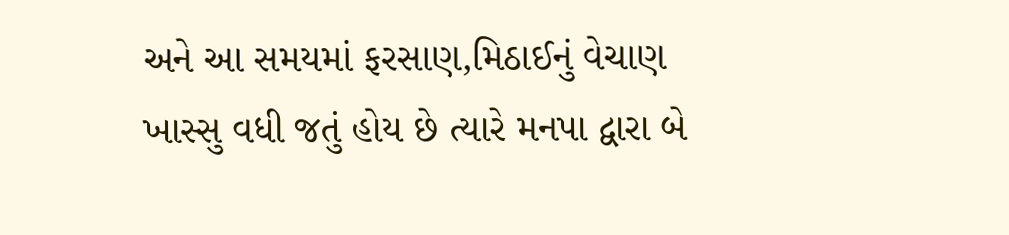અને આ સમયમાં ફરસાણ,મિઠાઈનું વેચાણ ખાસ્સુ વધી જતું હોય છે ત્યારે મનપા દ્વારા બે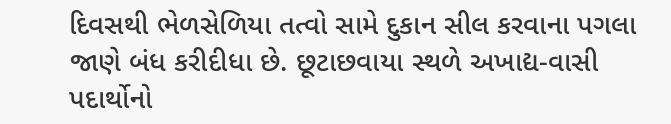દિવસથી ભેળસેળિયા તત્વો સામે દુકાન સીલ કરવાના પગલા જાણે બંધ કરીદીધા છે. છૂટાછવાયા સ્થળે અખાદ્ય-વાસી પદાર્થોનો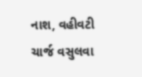નાશ, વહીવટી ચાર્જ વસુલવા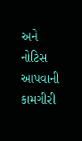અને નોટિસ આપવાની કામગીરી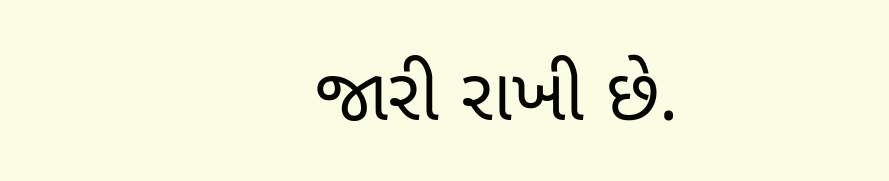જારી રાખી છે.